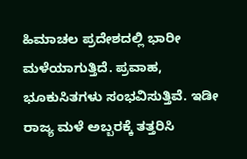ಹಿಮಾಚಲ ಪ್ರದೇಶದಲ್ಲಿ ಭಾರೀ ಮಳೆಯಾಗುತ್ತಿದೆ. ಪ್ರವಾಹ, ಭೂಕುಸಿತಗಳು ಸಂಭವಿಸುತ್ತಿವೆ. ಇಡೀ ರಾಜ್ಯ ಮಳೆ ಅಬ್ಬರಕ್ಕೆ ತತ್ತರಿಸಿ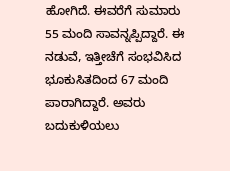ಹೋಗಿದೆ. ಈವರೆಗೆ ಸುಮಾರು 55 ಮಂದಿ ಸಾವನ್ನಪ್ಪಿದ್ದಾರೆ. ಈ ನಡುವೆ, ಇತ್ತೀಚೆಗೆ ಸಂಭವಿಸಿದ ಭೂಕುಸಿತದಿಂದ 67 ಮಂದಿ ಪಾರಾಗಿದ್ದಾರೆ. ಅವರು ಬದುಕುಳಿಯಲು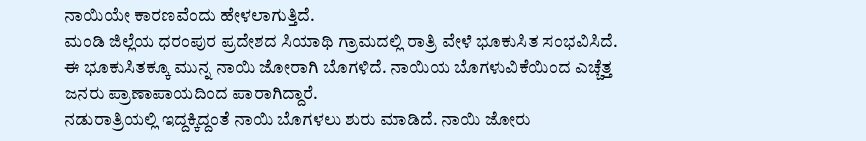ನಾಯಿಯೇ ಕಾರಣವೆಂದು ಹೇಳಲಾಗುತ್ತಿದೆ.
ಮಂಡಿ ಜಿಲ್ಲೆಯ ಧರಂಪುರ ಪ್ರದೇಶದ ಸಿಯಾಥಿ ಗ್ರಾಮದಲ್ಲಿ ರಾತ್ರಿ ವೇಳೆ ಭೂಕುಸಿತ ಸಂಭವಿಸಿದೆ. ಈ ಭೂಕುಸಿತಕ್ಕೂ ಮುನ್ನ ನಾಯಿ ಜೋರಾಗಿ ಬೊಗಳಿದೆ. ನಾಯಿಯ ಬೊಗಳುವಿಕೆಯಿಂದ ಎಚ್ಚೆತ್ತ ಜನರು ಪ್ರಾಣಾಪಾಯದಿಂದ ಪಾರಾಗಿದ್ದಾರೆ.
ನಡುರಾತ್ರಿಯಲ್ಲಿ ಇದ್ದಕ್ಕಿದ್ದಂತೆ ನಾಯಿ ಬೊಗಳಲು ಶುರು ಮಾಡಿದೆ. ನಾಯಿ ಜೋರು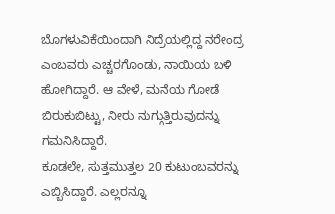ಬೊಗಳುವಿಕೆಯಿಂದಾಗಿ ನಿದ್ರೆಯಲ್ಲಿದ್ದ ನರೇಂದ್ರ ಎಂಬವರು ಎಚ್ಚರಗೊಂಡು, ನಾಯಿಯ ಬಳಿ ಹೋಗಿದ್ದಾರೆ. ಆ ವೇಳೆ, ಮನೆಯ ಗೋಡೆ ಬಿರುಕುಬಿಟ್ಟು, ನೀರು ನುಗ್ಗುತ್ತಿರುವುದನ್ನು ಗಮನಿಸಿದ್ದಾರೆ.
ಕೂಡಲೇ, ಸುತ್ತಮುತ್ತಲ 20 ಕುಟುಂಬವರನ್ನು ಎಬ್ಬಿಸಿದ್ದಾರೆ. ಎಲ್ಲರನ್ನೂ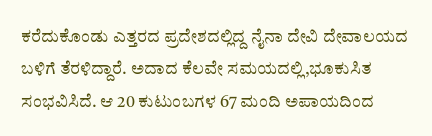ಕರೆದುಕೊಂಡು ಎತ್ತರದ ಪ್ರದೇಶದಲ್ಲಿದ್ದ ನೈನಾ ದೇವಿ ದೇವಾಲಯದ ಬಳಿಗೆ ತೆರಳಿದ್ದಾರೆ. ಅದಾದ ಕೆಲವೇ ಸಮಯದಲ್ಲಿ,ಭೂಕುಸಿತ ಸಂಭವಿಸಿದೆ. ಆ 20 ಕುಟುಂಬಗಳ 67 ಮಂದಿ ಅಪಾಯದಿಂದ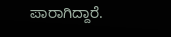ಪಾರಾಗಿದ್ದಾರೆ.